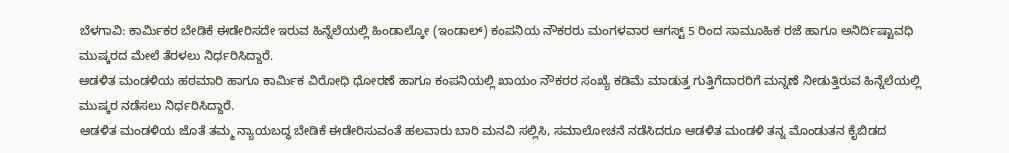ಬೆಳಗಾವಿ: ಕಾರ್ಮಿಕರ ಬೇಡಿಕೆ ಈಡೇರಿಸದೇ ಇರುವ ಹಿನ್ನೆಲೆಯಲ್ಲಿ ಹಿಂಡಾಲ್ಕೋ (ಇಂಡಾಲ್) ಕಂಪನಿಯ ನೌಕರರು ಮಂಗಳವಾರ ಆಗಸ್ಟ್ 5 ರಿಂದ ಸಾಮೂಹಿಕ ರಜೆ ಹಾಗೂ ಅನಿರ್ದಿಷ್ಟಾವಧಿ ಮುಷ್ಕರದ ಮೇಲೆ ತೆರಳಲು ನಿರ್ಧರಿಸಿದ್ದಾರೆ.
ಆಡಳಿತ ಮಂಡಳಿಯ ಹಠಮಾರಿ ಹಾಗೂ ಕಾರ್ಮಿಕ ವಿರೋಧಿ ಧೋರಣೆ ಹಾಗೂ ಕಂಪನಿಯಲ್ಲಿ ಖಾಯಂ ನೌಕರರ ಸಂಖ್ಯೆ ಕಡಿಮೆ ಮಾಡುತ್ತ ಗುತ್ತಿಗೆದಾರರಿಗೆ ಮನ್ನಣೆ ನೀಡುತ್ತಿರುವ ಹಿನ್ನೆಲೆಯಲ್ಲಿ ಮುಷ್ಕರ ನಡೆಸಲು ನಿರ್ಧರಿಸಿದ್ದಾರೆ.
ಆಡಳಿತ ಮಂಡಳಿಯ ಜೊತೆ ತಮ್ಮ ನ್ಯಾಯಬದ್ಧ ಬೇಡಿಕೆ ಈಡೇರಿಸುವಂತೆ ಹಲವಾರು ಬಾರಿ ಮನವಿ ಸಲ್ಲಿಸಿ, ಸಮಾಲೋಚನೆ ನಡೆಸಿದರೂ ಆಡಳಿತ ಮಂಡಳಿ ತನ್ನ ಮೊಂಡುತನ ಕೈಬಿಡದ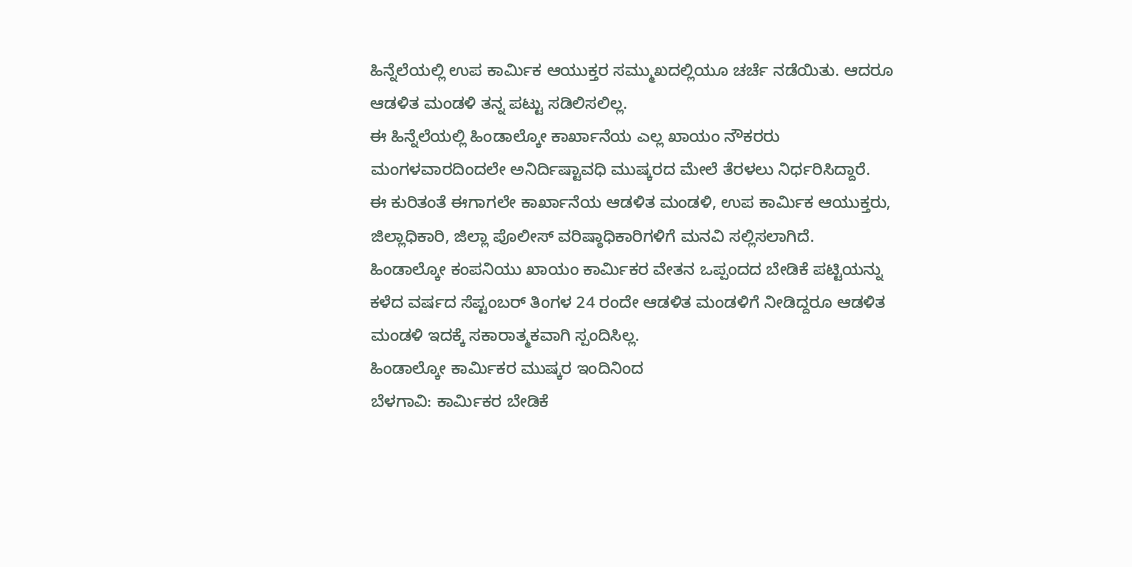ಹಿನ್ನೆಲೆಯಲ್ಲಿ ಉಪ ಕಾರ್ಮಿಕ ಆಯುಕ್ತರ ಸಮ್ಮುಖದಲ್ಲಿಯೂ ಚರ್ಚೆ ನಡೆಯಿತು. ಆದರೂ ಆಡಳಿತ ಮಂಡಳಿ ತನ್ನ ಪಟ್ಟು ಸಡಿಲಿಸಲಿಲ್ಲ.
ಈ ಹಿನ್ನೆಲೆಯಲ್ಲಿ ಹಿಂಡಾಲ್ಕೋ ಕಾರ್ಖಾನೆಯ ಎಲ್ಲ ಖಾಯಂ ನೌಕರರು ಮಂಗಳವಾರದಿಂದಲೇ ಅನಿರ್ದಿಷ್ಟಾವಧಿ ಮುಷ್ಕರದ ಮೇಲೆ ತೆರಳಲು ನಿರ್ಧರಿಸಿದ್ದಾರೆ.
ಈ ಕುರಿತಂತೆ ಈಗಾಗಲೇ ಕಾರ್ಖಾನೆಯ ಆಡಳಿತ ಮಂಡಳಿ, ಉಪ ಕಾರ್ಮಿಕ ಆಯುಕ್ತರು, ಜಿಲ್ಲಾಧಿಕಾರಿ, ಜಿಲ್ಲಾ ಪೊಲೀಸ್ ವರಿಷ್ಠಾಧಿಕಾರಿಗಳಿಗೆ ಮನವಿ ಸಲ್ಲಿಸಲಾಗಿದೆ.
ಹಿಂಡಾಲ್ಕೋ ಕಂಪನಿಯು ಖಾಯಂ ಕಾರ್ಮಿಕರ ವೇತನ ಒಪ್ಪಂದದ ಬೇಡಿಕೆ ಪಟ್ಟಿಯನ್ನು ಕಳೆದ ವರ್ಷದ ಸೆಪ್ಟಂಬರ್ ತಿಂಗಳ 24 ರಂದೇ ಆಡಳಿತ ಮಂಡಳಿಗೆ ನೀಡಿದ್ದರೂ ಆಡಳಿತ ಮಂಡಳಿ ಇದಕ್ಕೆ ಸಕಾರಾತ್ಮಕವಾಗಿ ಸ್ಪಂದಿಸಿಲ್ಲ.
ಹಿಂಡಾಲ್ಕೋ ಕಾರ್ಮಿಕರ ಮುಷ್ಕರ ಇಂದಿನಿಂದ
ಬೆಳಗಾವಿ: ಕಾರ್ಮಿಕರ ಬೇಡಿಕೆ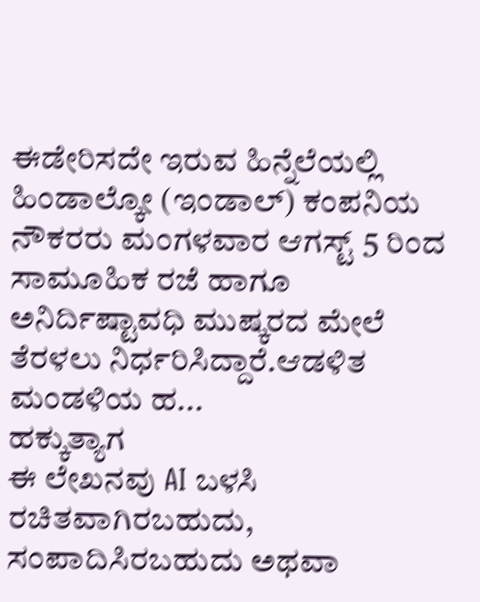ಈಡೇರಿಸದೇ ಇರುವ ಹಿನ್ನೆಲೆಯಲ್ಲಿ ಹಿಂಡಾಲ್ಕೋ (ಇಂಡಾಲ್) ಕಂಪನಿಯ ನೌಕರರು ಮಂಗಳವಾರ ಆಗಸ್ಟ್ 5 ರಿಂದ ಸಾಮೂಹಿಕ ರಜೆ ಹಾಗೂ ಅನಿರ್ದಿಷ್ಟಾವಧಿ ಮುಷ್ಕರದ ಮೇಲೆ ತೆರಳಲು ನಿರ್ಧರಿಸಿದ್ದಾರೆ.ಆಡಳಿತ ಮಂಡಳಿಯ ಹ...
ಹಕ್ಕುತ್ಯಾಗ
ಈ ಲೇಖನವು AI ಬಳಸಿ ರಚಿತವಾಗಿರಬಹುದು, ಸಂಪಾದಿಸಿರಬಹುದು ಅಥವಾ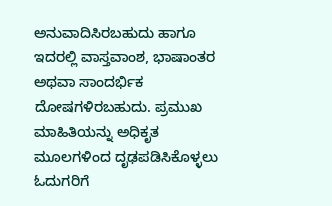ಅನುವಾದಿಸಿರಬಹುದು ಹಾಗೂ ಇದರಲ್ಲಿ ವಾಸ್ತವಾಂಶ, ಭಾಷಾಂತರ ಅಥವಾ ಸಾಂದರ್ಭಿಕ ದೋಷಗಳಿರಬಹುದು. ಪ್ರಮುಖ ಮಾಹಿತಿಯನ್ನು ಅಧಿಕೃತ ಮೂಲಗಳಿಂದ ದೃಢಪಡಿಸಿಕೊಳ್ಳಲು ಓದುಗರಿಗೆ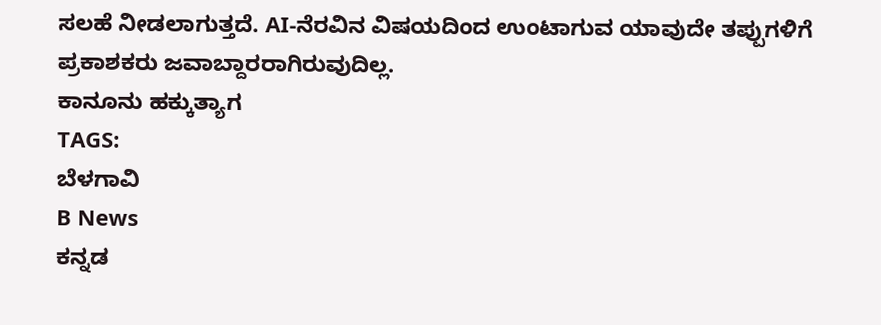ಸಲಹೆ ನೀಡಲಾಗುತ್ತದೆ. AI-ನೆರವಿನ ವಿಷಯದಿಂದ ಉಂಟಾಗುವ ಯಾವುದೇ ತಪ್ಪುಗಳಿಗೆ ಪ್ರಕಾಶಕರು ಜವಾಬ್ದಾರರಾಗಿರುವುದಿಲ್ಲ.
ಕಾನೂನು ಹಕ್ಕುತ್ಯಾಗ
TAGS:
ಬೆಳಗಾವಿ
B News
ಕನ್ನಡ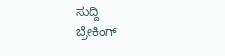ಸುದ್ದಿ
ಬ್ರೇಕಿಂಗ್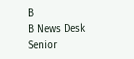B
B News Desk
Senior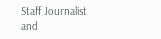Staff Journalist and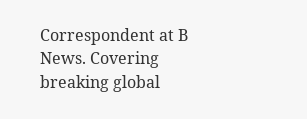Correspondent at B News. Covering breaking global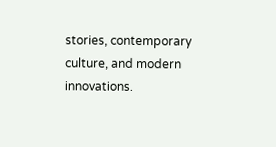stories, contemporary culture, and modern innovations.